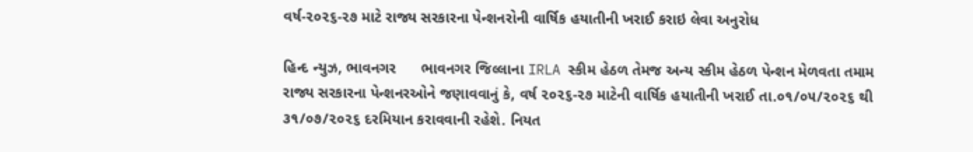વર્ષ-૨૦૨૬-૨૭ માટે રાજ્ય સરકારના પેન્શનરોની વાર્ષિક હયાતીની ખરાઈ કરાઇ લેવા અનુરોધ

હિન્દ ન્યુઝ, ભાવનગર      ભાવનગર જિલ્લાના IRLA સ્કીમ હેઠળ તેમજ અન્ય સ્કીમ હેઠળ પેન્શન મેળવતા તમામ રાજ્ય સરકારના પેન્શનરઓને જણાવવાનું કે, વર્ષ ૨૦૨૬-૨૭ માટેની વાર્ષિક હયાતીની ખરાઈ તા.૦૧/૦૫/૨૦૨૬ થી ૩૧/૦૭/૨૦૨૬ દરમિયાન કરાવવાની રહેશે. નિયત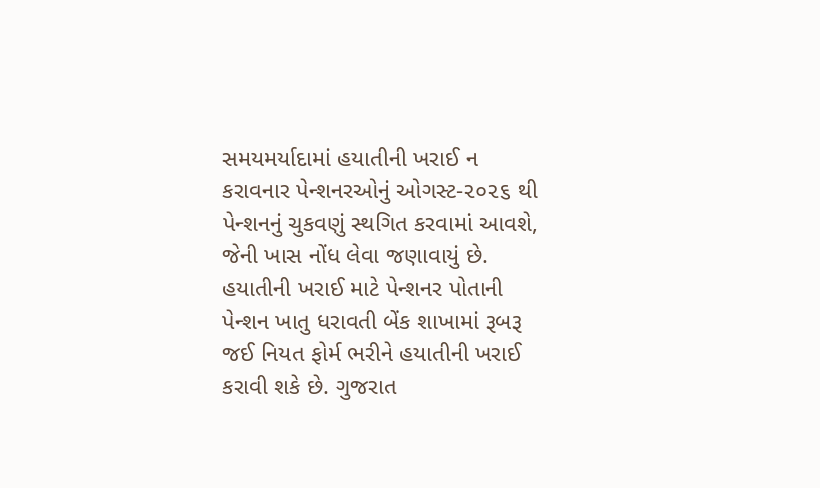સમયમર્યાદામાં હયાતીની ખરાઈ ન કરાવનાર પેન્શનરઓનું ઓગસ્ટ-૨૦૨૬ થી પેન્શનનું ચુકવણું સ્થગિત કરવામાં આવશે, જેની ખાસ નોંધ લેવા જણાવાયું છે.     હયાતીની ખરાઈ માટે પેન્શનર પોતાની પેન્શન ખાતુ ધરાવતી બેંક શાખામાં રૂબરૂ જઈ નિયત ફોર્મ ભરીને હયાતીની ખરાઈ કરાવી શકે છે. ગુજરાત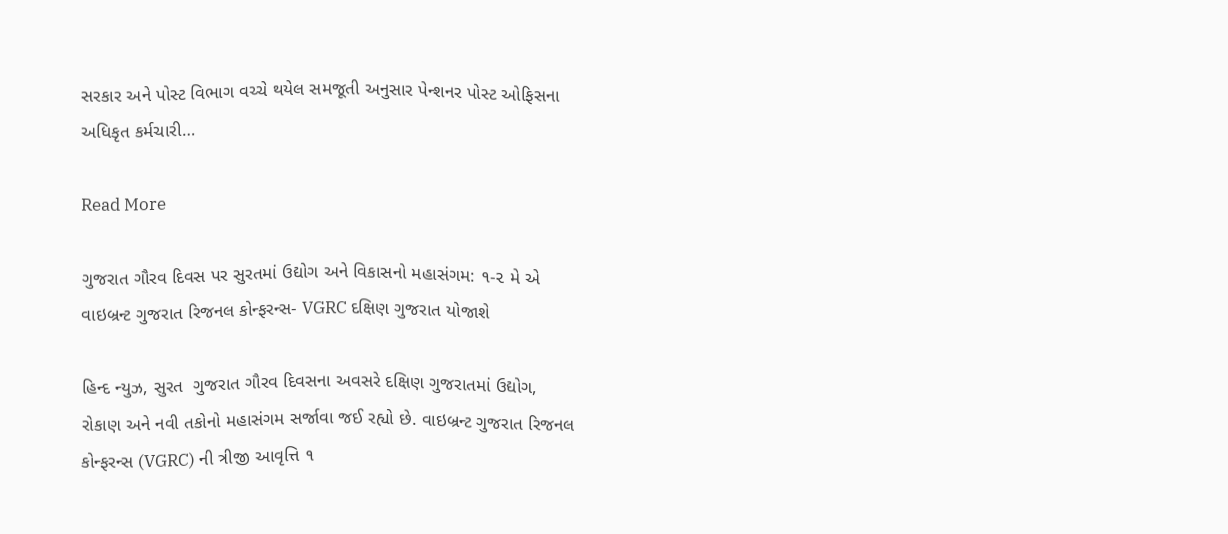સરકાર અને પોસ્ટ વિભાગ વચ્ચે થયેલ સમજૂતી અનુસાર પેન્શનર પોસ્ટ ઓફિસના અધિકૃત કર્મચારી…

Read More

ગુજરાત ગૌરવ દિવસ પર સુરતમાં ઉદ્યોગ અને વિકાસનો મહાસંગમ: ૧-૨ મે એ વાઇબ્રન્ટ ગુજરાત રિજનલ કોન્ફરન્સ- VGRC દક્ષિણ ગુજરાત યોજાશે

હિન્દ ન્યુઝ, સુરત  ગુજરાત ગૌરવ દિવસના અવસરે દક્ષિણ ગુજરાતમાં ઉદ્યોગ, રોકાણ અને નવી તકોનો મહાસંગમ સર્જાવા જઈ રહ્યો છે. વાઇબ્રન્ટ ગુજરાત રિજનલ કોન્ફરન્સ (VGRC) ની ત્રીજી આવૃત્તિ ૧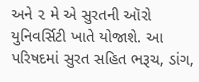અને ૨ મે એ સુરતની ઑરો યુનિવર્સિટી ખાતે યોજાશે. આ પરિષદમાં સુરત સહિત ભરૂચ, ડાંગ,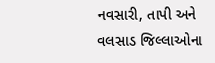નવસારી, તાપી અને વલસાડ જિલ્લાઓના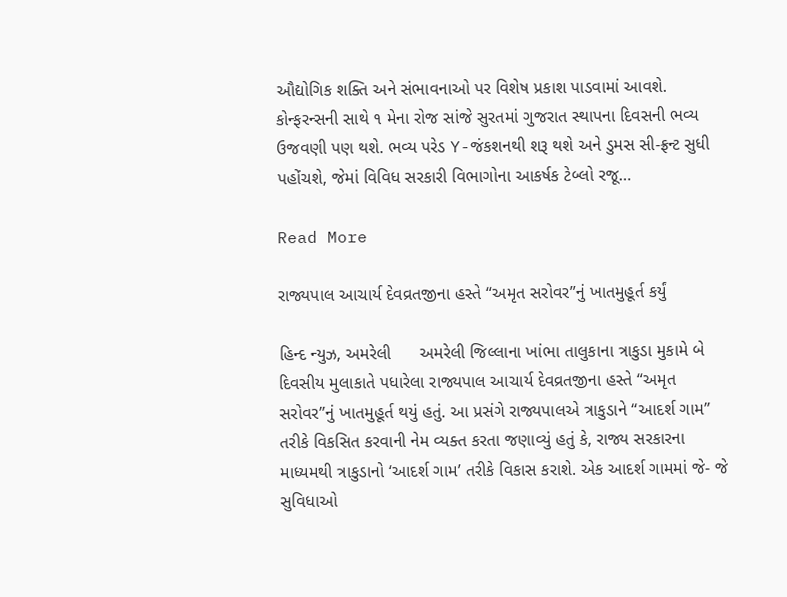ઔદ્યોગિક શક્તિ અને સંભાવનાઓ પર વિશેષ પ્રકાશ પાડવામાં આવશે.     કોન્ફરન્સની સાથે ૧ મેના રોજ સાંજે સુરતમાં ગુજરાત સ્થાપના દિવસની ભવ્ય ઉજવણી પણ થશે. ભવ્ય પરેડ Y-જંકશનથી શરૂ થશે અને ડુમસ સી-ફ્રન્ટ સુધી પહોંચશે, જેમાં વિવિધ સરકારી વિભાગોના આકર્ષક ટેબ્લો રજૂ…

Read More

રાજ્યપાલ આચાર્ય દેવવ્રતજીના હસ્તે “અમૃત સરોવર”નું ખાતમુહૂર્ત કર્યું

હિન્દ ન્યુઝ, અમરેલી      અમરેલી જિલ્લાના ખાંભા તાલુકાના ત્રાકુડા મુકામે બે દિવસીય મુલાકાતે પધારેલા રાજ્યપાલ આચાર્ય દેવવ્રતજીના હસ્તે “અમૃત સરોવર”નું ખાતમુહૂર્ત થયું હતું. આ પ્રસંગે રાજ્યપાલએ ત્રાકુડાને “આદર્શ ગામ” તરીકે વિકસિત કરવાની નેમ વ્યક્ત કરતા જણાવ્યું હતું કે, રાજ્ય સરકારના માધ્યમથી ત્રાકુડાનો ‘આદર્શ ગામ’ તરીકે વિકાસ કરાશે. એક આદર્શ ગામમાં જે- જે સુવિધાઓ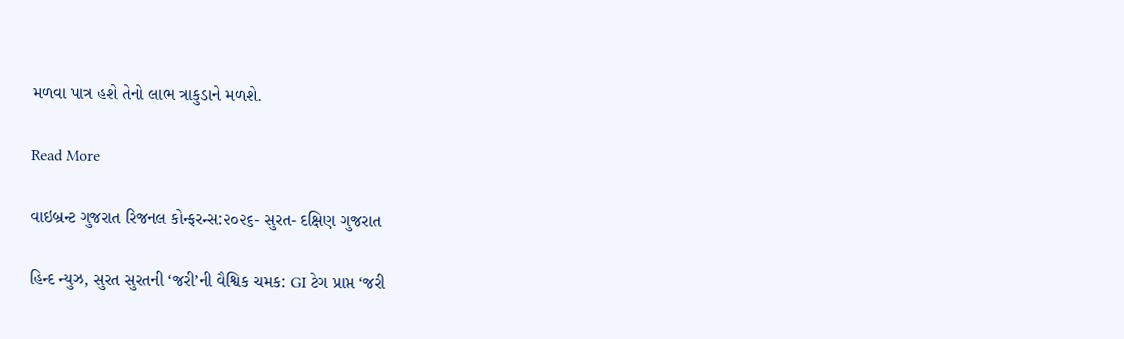મળવા પાત્ર હશે તેનો લાભ ત્રાકુડાને મળશે.

Read More

વાઇબ્રન્ટ ગુજરાત રિજનલ કોન્ફરન્સ:૨૦૨૬- સુરત- દક્ષિણ ગુજરાત

હિન્દ ન્યુઝ, સુરત સુરતની ‘જરી’ની વૈશ્વિક ચમક: GI ટેગ પ્રાપ્ત ‘જરી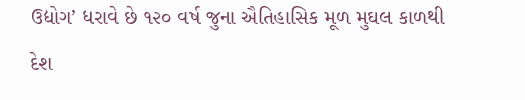ઉદ્યોગ’ ધરાવે છે ૧૨૦ વર્ષ જુના ઐતિહાસિક મૂળ મુઘલ કાળથી દેશ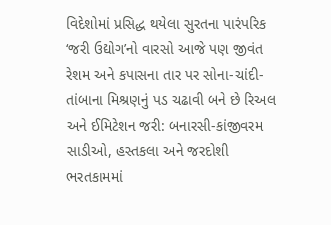વિદેશોમાં પ્રસિદ્ધ થયેલા સુરતના પારંપરિક ‘જરી ઉદ્યોગ’નો વારસો આજે પણ જીવંત રેશમ અને કપાસના તાર પર સોના-ચાંદી-તાંબાના મિશ્રણનું પડ ચઢાવી બને છે રિઅલ અને ઈમિટેશન જરી: બનારસી-કાંજીવરમ સાડીઓ, હસ્તકલા અને જરદોશી ભરતકામમાં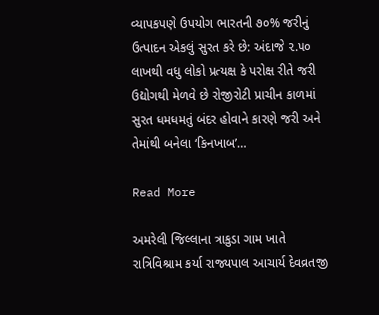વ્યાપકપણે ઉપયોગ ભારતની ૭૦% જરીનું ઉત્પાદન એકલું સુરત કરે છે: અંદાજે ૨.૫૦ લાખથી વધુ લોકો પ્રત્યક્ષ કે પરોક્ષ રીતે જરી ઉદ્યોગથી મેળવે છે રોજીરોટી પ્રાચીન કાળમાં સુરત ધમધમતું બંદર હોવાને કારણે જરી અને તેમાંથી બનેલા ‘કિનખાબ’…

Read More

અમરેલી જિલ્લાના ત્રાકુડા ગામ ખાતે રાત્રિવિશ્રામ કર્યા રાજ્યપાલ આચાર્ય દેવવ્રતજી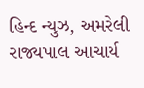હિન્દ ન્યુઝ, અમરેલી    રાજ્યપાલ આચાર્ય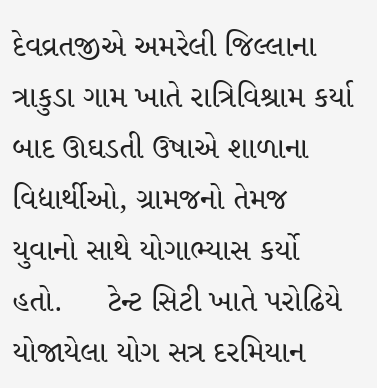દેવવ્રતજીએ અમરેલી જિલ્લાના ત્રાકુડા ગામ ખાતે રાત્રિવિશ્રામ કર્યા બાદ ઊઘડતી ઉષાએ શાળાના વિદ્યાર્થીઓ, ગ્રામજનો તેમજ યુવાનો સાથે યોગાભ્યાસ કર્યો હતો.     ટેન્ટ સિટી ખાતે પરોઢિયે યોજાયેલા યોગ સત્ર દરમિયાન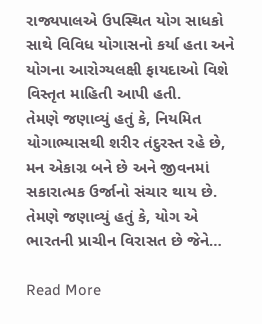રાજ્યપાલએ ઉપસ્થિત યોગ સાધકો સાથે વિવિધ યોગાસનો કર્યા હતા અને યોગના આરોગ્યલક્ષી ફાયદાઓ વિશે વિસ્તૃત માહિતી આપી હતી.      તેમણે જણાવ્યું હતું કે, નિયમિત યોગાભ્યાસથી શરીર તંદુરસ્ત રહે છે, મન એકાગ્ર બને છે અને જીવનમાં સકારાત્મક ઉર્જાનો સંચાર થાય છે.      તેમણે જણાવ્યું હતું કે, યોગ એ ભારતની પ્રાચીન વિરાસત છે જેને…

Read More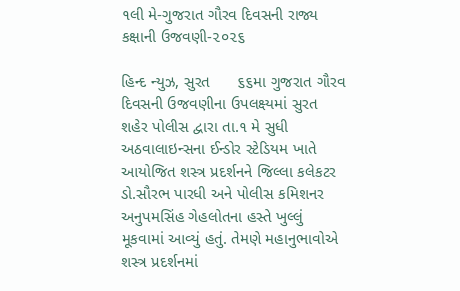૧લી મે-ગુજરાત ગૌરવ દિવસની રાજ્ય કક્ષાની ઉજવણી-૨૦૨૬

હિન્દ ન્યુઝ, સુરત      ૬૬મા ગુજરાત ગૌરવ દિવસની ઉજવણીના ઉપલક્ષ્યમાં સુરત શહેર પોલીસ દ્વારા તા.૧ મે સુધી અઠવાલાઇન્સના ઈન્ડોર સ્ટેડિયમ ખાતે આયોજિત શસ્ત્ર પ્રદર્શનને જિલ્લા કલેકટર ડો.સૌરભ પારધી અને પોલીસ કમિશનર અનુપમસિંહ ગેહલોતના હસ્તે ખુલ્લું મૂકવામાં આવ્યું હતું. તેમણે મહાનુભાવોએ શસ્ત્ર પ્રદર્શનમાં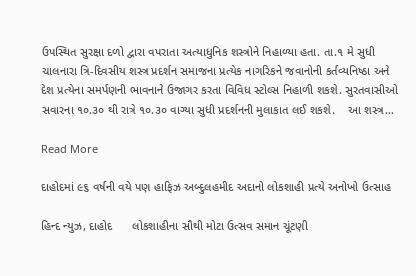ઉપસ્થિત સુરક્ષા દળો દ્વારા વપરાતા અત્યાધુનિક શસ્ત્રોને નિહાળ્યા હતા. તા.૧ મે સુધી ચાલનારા ત્રિ-દિવસીય શસ્ત્ર પ્રદર્શન સમાજના પ્રત્યેક નાગરિકને જવાનોની કર્તવ્યનિષ્ઠા અને દેશ પ્રત્યેના સમર્પણની ભાવનાને ઉજાગર કરતા વિવિધ સ્ટોલ્સ નિહાળી શકશે. સુરતવાસીઓ સવારના ૧૦.૩૦ થી રાત્રે ૧૦.૩૦ વાગ્યા સુધી પ્રદર્શનની મુલાકાત લઈ શકશે.    આ શસ્ત્ર…

Read More

દાહોદમાં ૯૬ વર્ષની વયે પણ હાફિઝ અબ્દુલહમીદ અદાનો લોકશાહી પ્રત્યે અનોખો ઉત્સાહ

હિન્દ ન્યુઝ, દાહોદ      લોકશાહીના સૌથી મોટા ઉત્સવ સમાન ચૂંટણી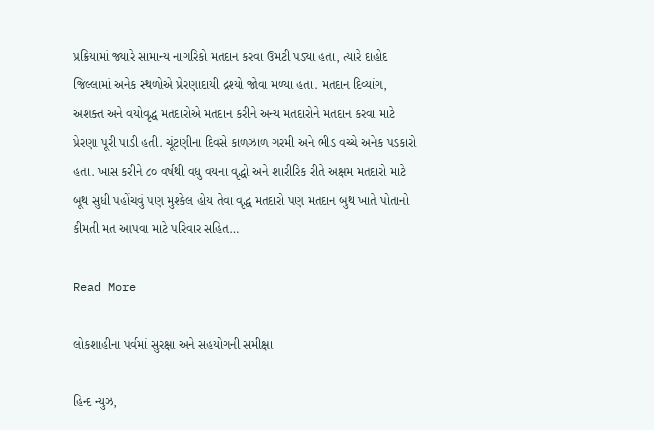પ્રક્રિયામાં જ્યારે સામાન્ય નાગરિકો મતદાન કરવા ઉમટી પડ્યા હતા, ત્યારે દાહોદ જિલ્લામાં અનેક સ્થળોએ પ્રેરણાદાયી દ્રશ્યો જોવા મળ્યા હતા. મતદાન દિવ્યાંગ, અશક્ત અને વયોવૃદ્ધ મતદારોએ મતદાન કરીને અન્ય મતદારોને મતદાન કરવા માટે પ્રેરણા પૂરી પાડી હતી. ચૂંટણીના દિવસે કાળઝાળ ગરમી અને ભીડ વચ્ચે અનેક પડકારો હતા. ખાસ કરીને ૮૦ વર્ષથી વધુ વયના વૃદ્ધો અને શારીરિક રીતે અક્ષમ મતદારો માટે બૂથ સુધી પહોંચવું પણ મુશ્કેલ હોય તેવા વૃદ્ધ મતદારો પણ મતદાન બુથ ખાતે પોતાનો કીમતી મત આપવા માટે પરિવાર સહિત…

Read More

લોકશાહીના પર્વમાં સુરક્ષા અને સહયોગની સમીક્ષા

હિન્દ ન્યુઝ,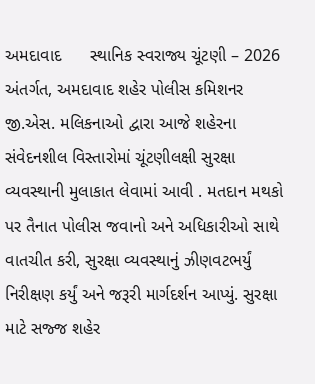અમદાવાદ      સ્થાનિક સ્વરાજ્ય ચૂંટણી – 2026 અંતર્ગત, અમદાવાદ શહેર પોલીસ કમિશનર જી.એસ. મલિકનાઓ દ્વારા આજે શહેરના સંવેદનશીલ વિસ્તારોમાં ચૂંટણીલક્ષી સુરક્ષા વ્યવસ્થાની મુલાકાત લેવામાં આવી . મતદાન મથકો પર તૈનાત પોલીસ જવાનો અને અધિકારીઓ સાથે વાતચીત કરી, સુરક્ષા વ્યવસ્થાનું ઝીણવટભર્યું નિરીક્ષણ કર્યું અને જરૂરી માર્ગદર્શન આપ્યું. સુરક્ષા માટે સજ્જ શહેર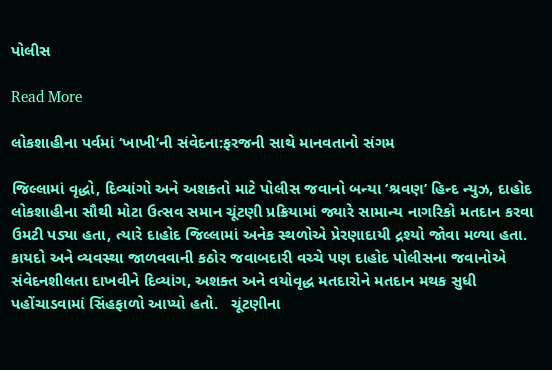પોલીસ

Read More

લોકશાહીના પર્વમાં ‘ખાખી’ની સંવેદના:ફરજની સાથે માનવતાનો સંગમ

જિલ્લામાં વૃદ્ધો, દિવ્યાંગો અને અશકતો માટે પોલીસ જવાનો બન્યા ‘શ્રવણ’ હિન્દ ન્યુઝ, દાહોદ      લોકશાહીના સૌથી મોટા ઉત્સવ સમાન ચૂંટણી પ્રક્રિયામાં જ્યારે સામાન્ય નાગરિકો મતદાન કરવા ઉમટી પડ્યા હતા, ત્યારે દાહોદ જિલ્લામાં અનેક સ્થળોએ પ્રેરણાદાયી દ્રશ્યો જોવા મળ્યા હતા. કાયદો અને વ્યવસ્થા જાળવવાની કઠોર જવાબદારી વચ્ચે પણ દાહોદ પોલીસના જવાનોએ સંવેદનશીલતા દાખવીને દિવ્યાંગ, અશક્ત અને વયોવૃદ્ધ મતદારોને મતદાન મથક સુધી પહોંચાડવામાં સિંહફાળો આપ્યો હતો.   ચૂંટણીના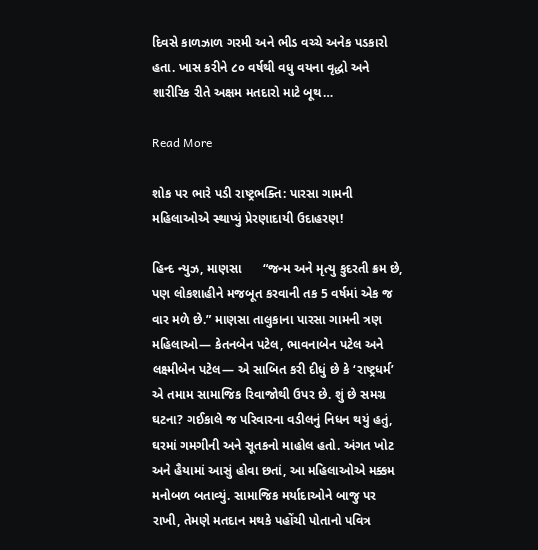દિવસે કાળઝાળ ગરમી અને ભીડ વચ્ચે અનેક પડકારો હતા. ખાસ કરીને ૮૦ વર્ષથી વધુ વયના વૃદ્ધો અને શારીરિક રીતે અક્ષમ મતદારો માટે બૂથ…

Read More

શોક પર ભારે પડી રાષ્ટ્રભક્તિ: પારસા ગામની મહિલાઓએ સ્થાપ્યું પ્રેરણાદાયી ઉદાહરણ!

હિન્દ ન્યુઝ, માણસા      “જન્મ અને મૃત્યુ કુદરતી ક્રમ છે, પણ લોકશાહીને મજબૂત કરવાની તક 5 વર્ષમાં એક જ વાર મળે છે.” માણસા તાલુકાના પારસા ગામની ત્રણ મહિલાઓ— કેતનબેન પટેલ, ભાવનાબેન પટેલ અને લક્ષ્મીબેન પટેલ— એ સાબિત કરી દીધું છે કે ‘રાષ્ટ્રધર્મ’ એ તમામ સામાજિક રિવાજોથી ઉપર છે. શું છે સમગ્ર ઘટના? ગઈકાલે જ પરિવારના વડીલનું નિધન થયું હતું, ઘરમાં ગમગીની અને સૂતકનો માહોલ હતો. અંગત ખોટ અને હૈયામાં આસું હોવા છતાં, આ મહિલાઓએ મક્કમ મનોબળ બતાવ્યું. સામાજિક મર્યાદાઓને બાજુ પર રાખી, તેમણે મતદાન મથકે પહોંચી પોતાનો પવિત્ર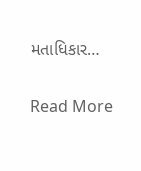મતાધિકાર…

Read More